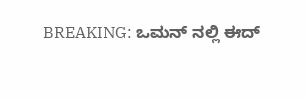BREAKING: ಒಮನ್ ನಲ್ಲಿ ಈದ್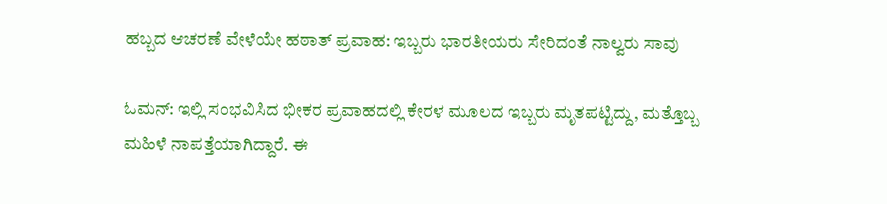ಹಬ್ಬದ ಆಚರಣೆ ವೇಳೆಯೇ ಹಠಾತ್ ಪ್ರವಾಹ: ಇಬ್ಬರು ಭಾರತೀಯರು ಸೇರಿದಂತೆ ನಾಲ್ವರು ಸಾವು

ಓಮನ್: ಇಲ್ಲಿ ಸಂಭವಿಸಿದ ಭೀಕರ ಪ್ರವಾಹದಲ್ಲಿ ಕೇರಳ ಮೂಲದ ಇಬ್ಬರು ಮೃತಪಟ್ಟಿದ್ದು, ಮತ್ತೊಬ್ಬ ಮಹಿಳೆ ನಾಪತ್ತೆಯಾಗಿದ್ದಾರೆ. ಈ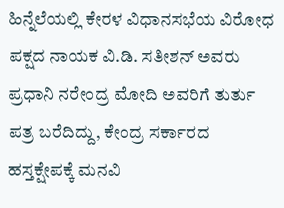ಹಿನ್ನೆಲೆಯಲ್ಲಿ ಕೇರಳ ವಿಧಾನಸಭೆಯ ವಿರೋಧ ಪಕ್ಷದ ನಾಯಕ ವಿ.ಡಿ. ಸತೀಶನ್ ಅವರು ಪ್ರಧಾನಿ ನರೇಂದ್ರ ಮೋದಿ ಅವರಿಗೆ ತುರ್ತು ಪತ್ರ ಬರೆದಿದ್ದು, ಕೇಂದ್ರ ಸರ್ಕಾರದ ಹಸ್ತಕ್ಷೇಪಕ್ಕೆ ಮನವಿ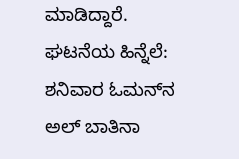ಮಾಡಿದ್ದಾರೆ. ಘಟನೆಯ ಹಿನ್ನೆಲೆ: ಶನಿವಾರ ಓಮನ್‌ನ ಅಲ್ ಬಾತಿನಾ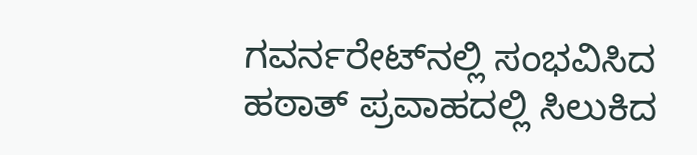ಗವರ್ನರೇಟ್‌ನಲ್ಲಿ ಸಂಭವಿಸಿದ ಹಠಾತ್ ಪ್ರವಾಹದಲ್ಲಿ ಸಿಲುಕಿದ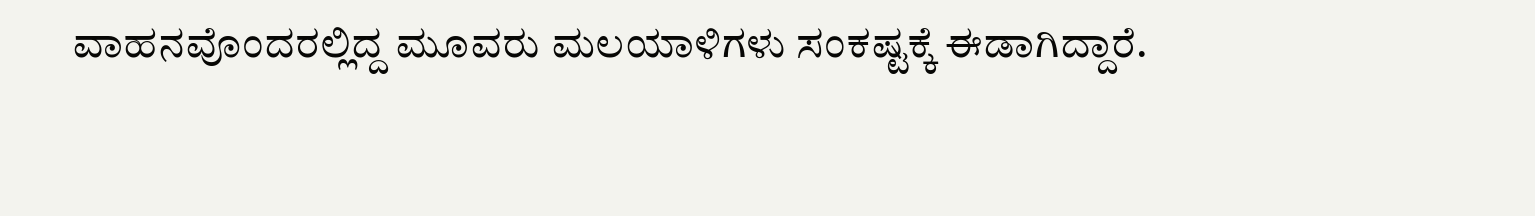ವಾಹನವೊಂದರಲ್ಲಿದ್ದ ಮೂವರು ಮಲಯಾಳಿಗಳು ಸಂಕಷ್ಟಕ್ಕೆ ಈಡಾಗಿದ್ದಾರೆ.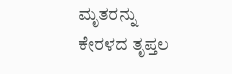ಮೃತರನ್ನು ಕೇರಳದ ತೃಪ್ತಲ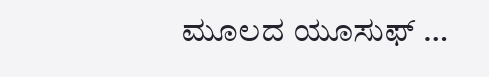ಮೂಲದ ಯೂಸುಫ್ …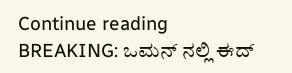Continue reading BREAKING: ಒಮನ್ ನಲ್ಲಿ ಈದ್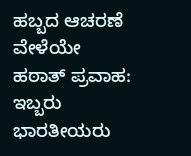ಹಬ್ಬದ ಆಚರಣೆ ವೇಳೆಯೇ ಹಠಾತ್ ಪ್ರವಾಹ: ಇಬ್ಬರು ಭಾರತೀಯರು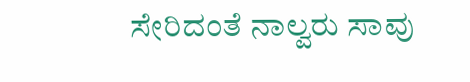ಸೇರಿದಂತೆ ನಾಲ್ವರು ಸಾವು